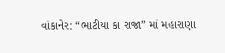વાંકાનેર: “ભાટીયા કા રાજા” માં મહારાણા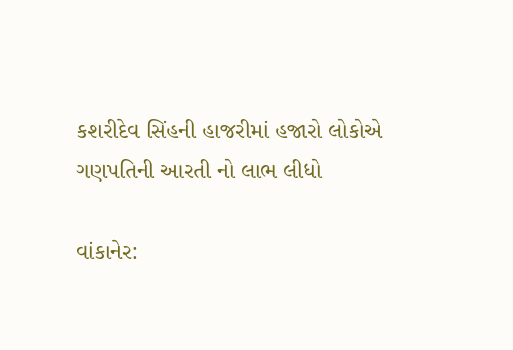કશરીદેવ સિંહની હાજરીમાં હજારો લોકોએ ગણપતિની આરતી નો લાભ લીધો

વાંકાનેર: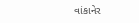વાંકાનેર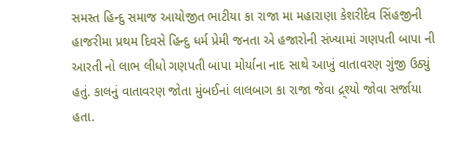સમસ્ત હિન્દુ સમાજ આયોજીત ભાટીયા કા રાજા મા મહારાણા કેશરીદેવ સિંહજીની હાજરીમા પ્રથમ દિવસે હિન્દુ ધર્મ પ્રેમી જનતા એ હજારોની સંખ્યામાં ગણપતી બાપા ની આરતી નો લાભ લીધો ગણપતી બાપા મોર્યાના નાદ સાથે આખું વાતાવરણ ગુંજી ઉઠ્યું હતું. કાલનું વાતાવરણ જોતા મુંબઈનાં લાલબાગ કા રાજા જેવા દ્ર્શ્યો જોવા સર્જાયા હતા.